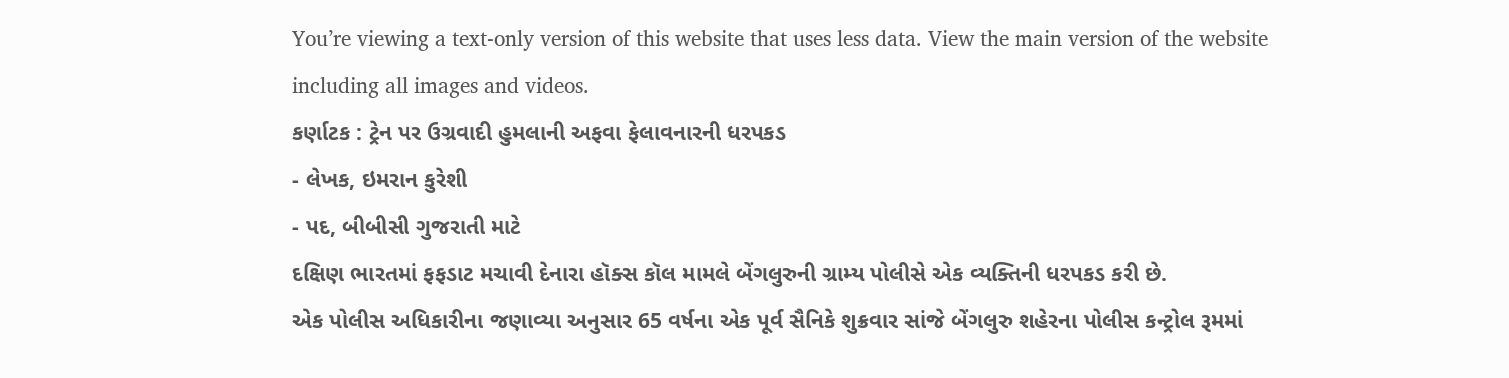You’re viewing a text-only version of this website that uses less data. View the main version of the website including all images and videos.
કર્ણાટક : ટ્રેન પર ઉગ્રવાદી હુમલાની અફવા ફેલાવનારની ધરપકડ
- લેખક, ઇમરાન કુરેશી
- પદ, બીબીસી ગુજરાતી માટે
દક્ષિણ ભારતમાં ફફડાટ મચાવી દેનારા હૉક્સ કૉલ મામલે બેંગલુરુની ગ્રામ્ય પોલીસે એક વ્યક્તિની ધરપકડ કરી છે.
એક પોલીસ અધિકારીના જણાવ્યા અનુસાર 65 વર્ષના એક પૂર્વ સૈનિકે શુક્રવાર સાંજે બેંગલુરુ શહેરના પોલીસ કન્ટ્રોલ રૂમમાં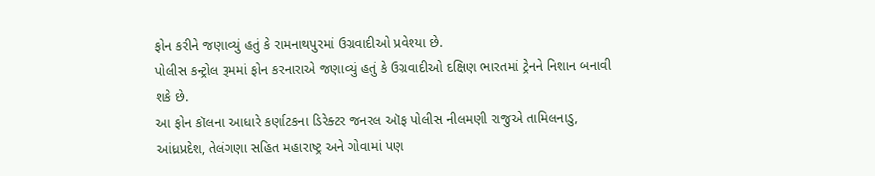ફોન કરીને જણાવ્યું હતું કે રામનાથપુરમાં ઉગ્રવાદીઓ પ્રવેશ્યા છે.
પોલીસ કન્ટ્રોલ રૂમમાં ફોન કરનારાએ જણાવ્યું હતું કે ઉગ્રવાદીઓ દક્ષિણ ભારતમાં ટ્રેનને નિશાન બનાવી શકે છે.
આ ફોન કૉલના આધારે કર્ણાટકના ડિરેક્ટર જનરલ ઑફ પોલીસ નીલમણી રાજુએ તામિલનાડુ, આંધ્રપ્રદેશ, તેલંગણા સહિત મહારાષ્ટ્ર અને ગોવામાં પણ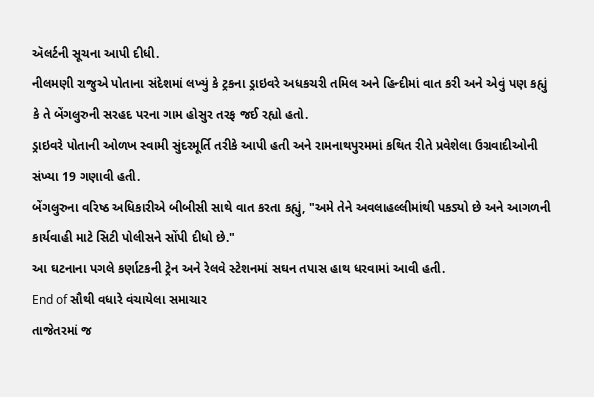ઍલર્ટની સૂચના આપી દીધી.
નીલમણી રાજુએ પોતાના સંદેશમાં લખ્યું કે ટ્રકના ડ્રાઇવરે અધકચરી તમિલ અને હિન્દીમાં વાત કરી અને એવું પણ કહ્યું કે તે બેંગલુરુની સરહદ પરના ગામ હોસુર તરફ જઈ રહ્યો હતો.
ડ્રાઇવરે પોતાની ઓળખ સ્વામી સુંદરમૂર્તિ તરીકે આપી હતી અને રામનાથપુરમમાં કથિત રીતે પ્રવેશેલા ઉગ્રવાદીઓની સંખ્યા 19 ગણાવી હતી.
બેંગલુરુના વરિષ્ઠ અધિકારીએ બીબીસી સાથે વાત કરતા કહ્યું, "અમે તેને અવલાહલ્લીમાંથી પકડ્યો છે અને આગળની કાર્યવાહી માટે સિટી પોલીસને સોંપી દીધો છે."
આ ઘટનાના પગલે કર્ણાટકની ટ્રેન અને રેલવે સ્ટેશનમાં સઘન તપાસ હાથ ધરવામાં આવી હતી.
End of સૌથી વધારે વંચાયેલા સમાચાર
તાજેતરમાં જ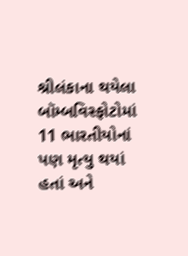શ્રીલંકાના થયેલા બૉમ્બવિસ્ફોટોમાં 11 ભારતીયોનાં પણ મૃત્યુ થયાં હતાં અને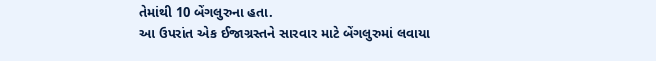તેમાંથી 10 બેંગલુરુના હતા.
આ ઉપરાંત એક ઈજાગ્રસ્તને સારવાર માટે બેંગલુરુમાં લવાયા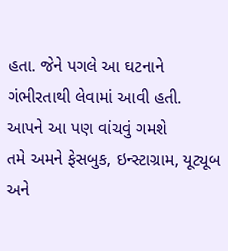હતા. જેને પગલે આ ઘટનાને ગંભીરતાથી લેવામાં આવી હતી.
આપને આ પણ વાંચવું ગમશે
તમે અમને ફેસબુક, ઇન્સ્ટાગ્રામ, યૂટ્યૂબ અને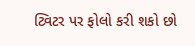ટ્વિટર પર ફોલો કરી શકો છો